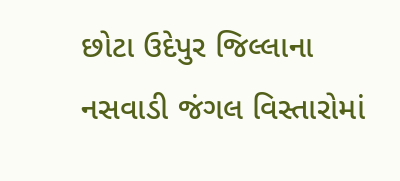છોટા ઉદેપુર જિલ્લાના નસવાડી જંગલ વિસ્તારોમાં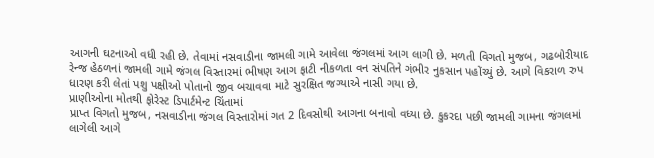આગની ઘટનાઓ વધી રહી છે. તેવામાં નસવાડીના જામલી ગામે આવેલા જંગલમાં આગ લાગી છે. મળતી વિગતો મુજબ, ગઢબોરીયાદ રેન્જ હેઠળનાં જામલી ગામે જંગલ વિસ્તારમાં ભીષણ આગ ફાટી નીકળતા વન સંપતિને ગંભીર નુકસાન પહોંચ્યું છે. આગે વિકરાળ રુપ ધારણ કરી લેતાં પશુ પક્ષીઓ પોતાનો જીવ બચાવવા માટે સુરક્ષિત જગ્યાએ નાસી ગયા છે.
પ્રાણીઓના મોતથી ફોરેસ્ટ ડિપાર્ટમેન્ટ ચિંતામાં
પ્રાપ્ત વિગતો મુજબ, નસવાડીના જંગલ વિસ્તારોમાં ગત 2 દિવસોથી આગના બનાવો વધ્યા છે. કુકરદા પછી જામલી ગામના જંગલમાં લાગેલી આગે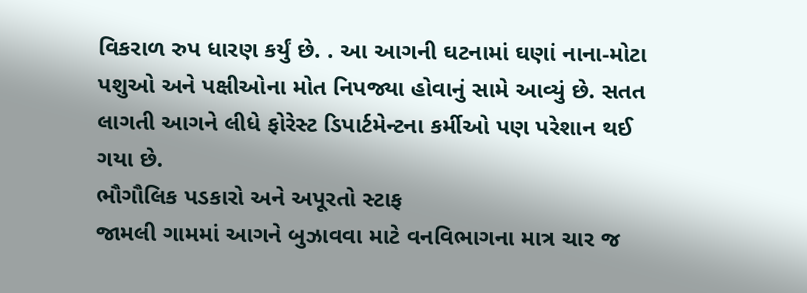વિકરાળ રુપ ધારણ કર્યું છે. . આ આગની ઘટનામાં ઘણાં નાના-મોટા પશુઓ અને પક્ષીઓના મોત નિપજ્યા હોવાનું સામે આવ્યું છે. સતત લાગતી આગને લીધે ફોરેસ્ટ ડિપાર્ટમેન્ટના કર્મીઓ પણ પરેશાન થઈ ગયા છે.
ભૌગૌલિક પડકારો અને અપૂરતો સ્ટાફ
જામલી ગામમાં આગને બુઝાવવા માટે વનવિભાગના માત્ર ચાર જ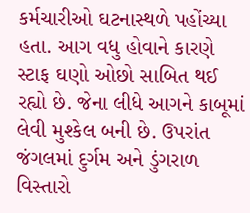કર્મચારીઓ ઘટનાસ્થળે પહોંચ્યા હતા. આગ વધુ હોવાને કારણે સ્ટાફ ઘણો ઓછો સાબિત થઈ રહ્યો છે. જેના લીધે આગને કાબૂમાં લેવી મુશ્કેલ બની છે. ઉપરાંત જંગલમાં દુર્ગમ અને ડુંગરાળ વિસ્તારો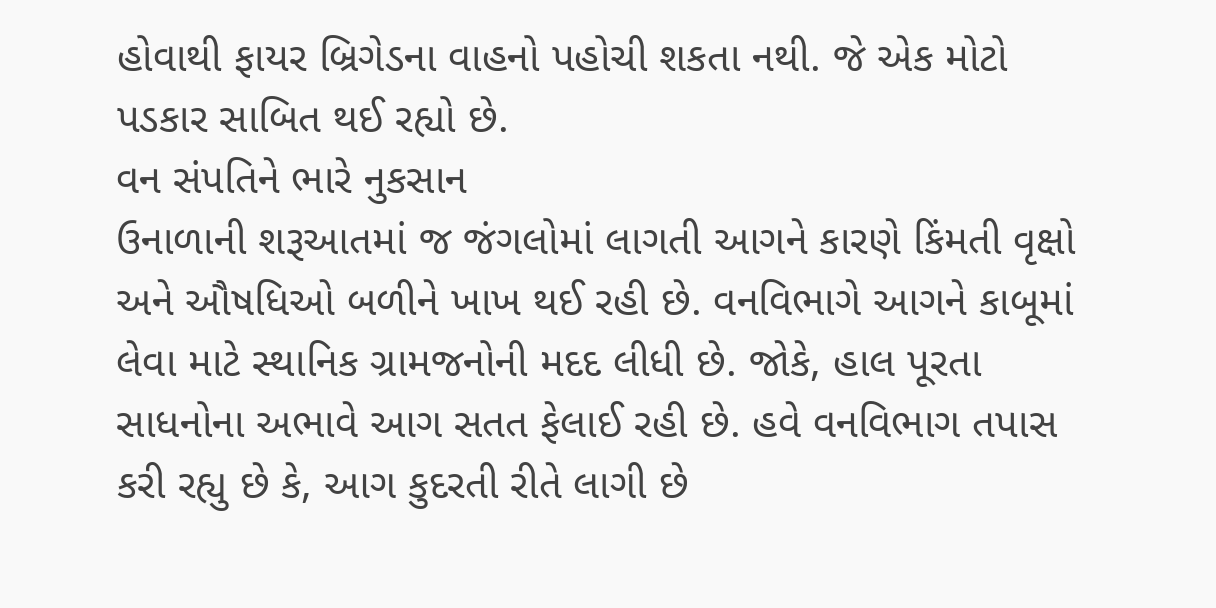હોવાથી ફાયર બ્રિગેડના વાહનો પહોચી શકતા નથી. જે એક મોટો પડકાર સાબિત થઈ રહ્યો છે.
વન સંપતિને ભારે નુકસાન
ઉનાળાની શરૂઆતમાં જ જંગલોમાં લાગતી આગને કારણે કિંમતી વૃક્ષો અને ઔષધિઓ બળીને ખાખ થઈ રહી છે. વનવિભાગે આગને કાબૂમાં લેવા માટે સ્થાનિક ગ્રામજનોની મદદ લીધી છે. જોકે, હાલ પૂરતા સાધનોના અભાવે આગ સતત ફેલાઈ રહી છે. હવે વનવિભાગ તપાસ કરી રહ્યુ છે કે, આગ કુદરતી રીતે લાગી છે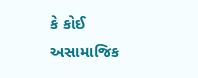કે કોઈ અસામાજિક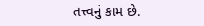તત્ત્વનું કામ છે.